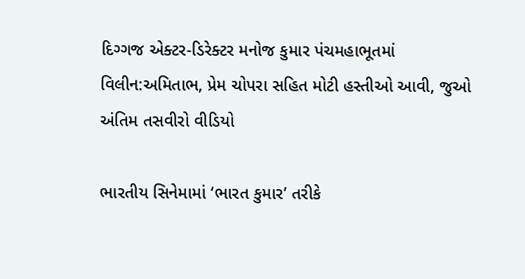દિગ્ગજ એક્ટર-ડિરેક્ટર મનોજ કુમાર પંચમહાભૂતમાં વિલીન:અમિતાભ, પ્રેમ ચોપરા સહિત મોટી હસ્તીઓ આવી, જુઓ અંતિમ તસવીરો વીડિયો

ભારતીય સિનેમામાં ‘ભારત કુમાર’ તરીકે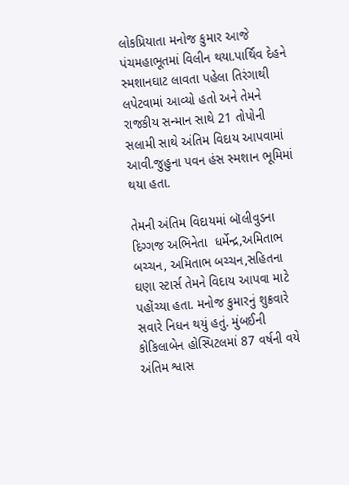લોકપ્રિયાતા મનોજ કુમાર આજે પંચમહાભૂતમાં વિલીન થયા.પાર્થિવ દેહને સ્મશાનઘાટ લાવતા પહેલા તિરંગાથી લપેટવામાં આવ્યો હતો અને તેમને રાજકીય સન્માન સાથે 21 તોપોની સલામી સાથે અંતિમ વિદાય આપવામાં આવી.જુહુના પવન હંસ સ્મશાન ભૂમિમાં થયા હતા.

તેમની અંતિમ વિદાયમાં બૉલીવુડના દિગ્ગજ અભિનેતા  ધર્મેન્દ્ર,અમિતાભ બચ્ચન, અમિતાભ બચ્ચન,સહિતના ઘણા સ્ટાર્સ તેમને વિદાય આપવા માટે પહોંચ્યા હતા. મનોજ કુમારનું શુક્રવારે સવારે નિધન થયું હતું. મુંબઈની કોકિલાબેન હોસ્પિટલમાં 87 વર્ષની વયે અંતિમ શ્વાસ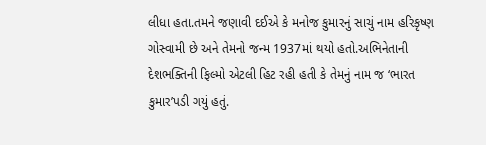લીધા હતા.તમને જણાવી દઈએ કે મનોજ કુમારનું સાચું નામ હરિકૃષ્ણ ગોસ્વામી છે અને તેમનો જન્મ 1937માં થયો હતો.અભિનેતાની દેશભક્તિની ફિલ્મો એટલી હિટ રહી હતી કે તેમનું નામ જ ‘ભારત કુમાર’પડી ગયું હતું.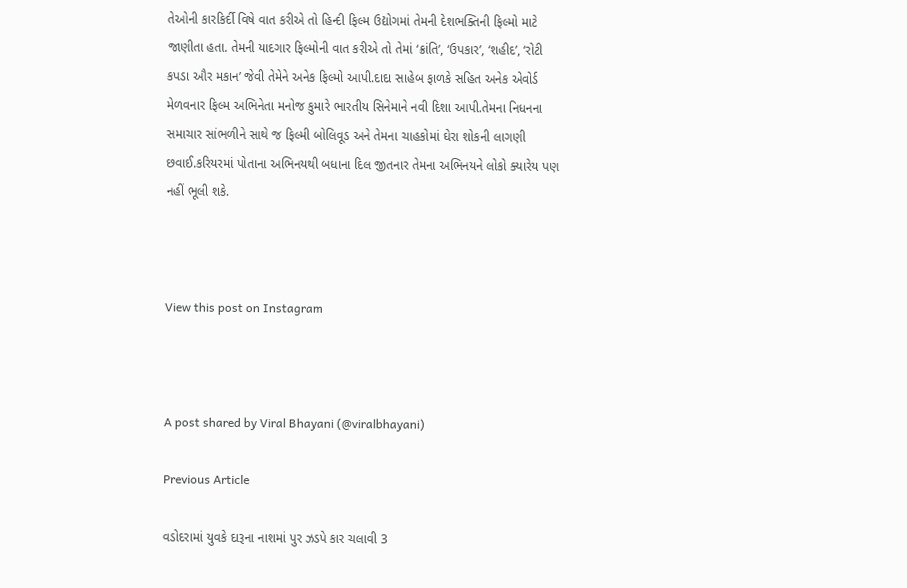તેઓની કારકિર્દી વિષે વાત કરીએ તો હિન્દી ફિલ્મ ઉદ્યોગમાં તેમની દેશભક્તિની ફિલ્મો માટે જાણીતા હતા. તેમની યાદગાર ફિલ્મોની વાત કરીએ તો તેમાં ‘ક્રાંતિ’, ‘ઉપકાર’, ‘શહીદ’, ‘રોટી કપડા ઔર મકાન’ જેવી તેમેને અનેક ફિલ્મો આપી.દાદા સાહેબ ફાળકે સહિત અનેક એવોર્ડ મેળવનાર ફિલ્મ અભિનેતા મનોજ કુમારે ભારતીય સિનેમાને નવી દિશા આપી.તેમના નિધનના સમાચાર સાંભળીને સાથે જ ફિલ્મી બોલિવૂડ અને તેમના ચાહકોમાં ઘેરા શોકની લાગણી છવાઈ.કરિયરમાં પોતાના અભિનયથી બધાના દિલ જીતનાર તેમના અભિનયને લોકો ક્યારેય પણ નહીં ભૂલી શકે.



View this post on Instagram



A post shared by Viral Bhayani (@viralbhayani)

Previous Article

વડોદરામાં યુવકે દારૂના નાશમાં પુર ઝડપે કાર ચલાવી 3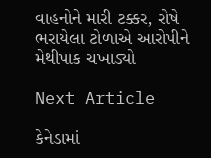વાહનોને મારી ટક્કર, રોષે ભરાયેલા ટોળાએ આરોપીને મેથીપાક ચખાડ્યો

Next Article

કેનેડામાં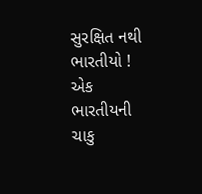સુરક્ષિત નથી ભારતીયો ! એક ભારતીયની ચાકુ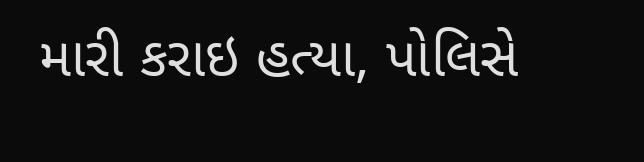મારી કરાઇ હત્યા, પોલિસે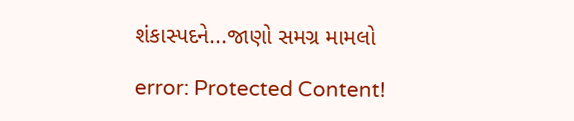શંકાસ્પદને...જાણો સમગ્ર મામલો

error: Protected Content!